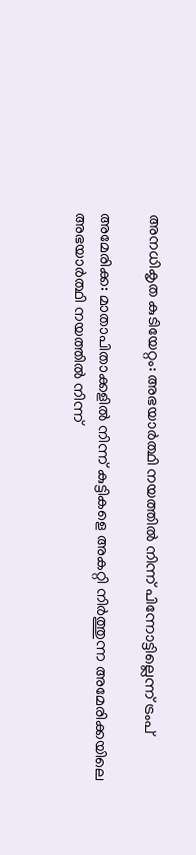അനധികൃത കുടിയേറ്റം: അഭയാര്‍ത്ഥി നയത്തില്‍ നിന്ന് പിന്നോട്ടില്ലെന്ന് ട്രംപ്

അമേരിക്ക: മാതാപിതാക്കളില്‍ നിന്ന് കുട്ടികളെ അകറ്റി നിര്‍ത്തുന്ന അമേരിക്കയിലെ അഭയാര്‍ത്ഥി നയത്തില്‍ നിന്ന്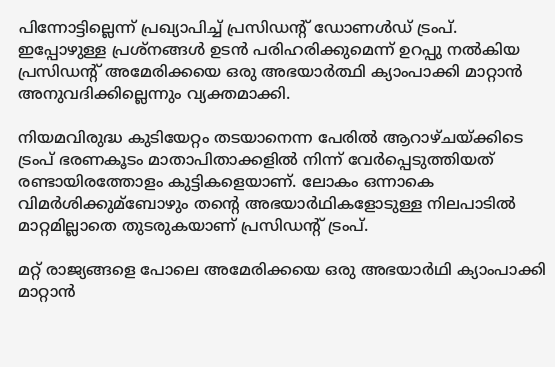പിന്നോട്ടില്ലെന്ന് പ്രഖ്യാപിച്ച്‌ പ്രസിഡന്റ് ഡോണള്‍ഡ് ട്രംപ്. ഇപ്പോഴുള്ള പ്രശ്‌നങ്ങള്‍ ഉടന്‍ പരിഹരിക്കുമെന്ന് ഉറപ്പു നല്‍കിയ പ്രസിഡന്റ് അമേരിക്കയെ ഒരു അഭയാര്‍ത്ഥി ക്യാംപാക്കി മാറ്റാന്‍ അനുവദിക്കില്ലെന്നും വ്യക്തമാക്കി.

നിയമവിരുദ്ധ കുടിയേറ്റം തടയാനെന്ന പേരില്‍ ആറാഴ്ചയ്ക്കിടെ ട്രംപ് ഭരണകൂടം മാതാപിതാക്കളില്‍ നിന്ന് വേര്‍പ്പെടുത്തിയത് രണ്ടായിരത്തോളം കുട്ടികളെയാണ്. ലോകം ഒന്നാകെ വിമര്‍ശിക്കുമ്ബോഴും തന്റെ അഭയാര്‍ഥികളോടുള്ള നിലപാടില്‍ മാറ്റമില്ലാതെ തുടരുകയാണ് പ്രസിഡന്റ് ട്രംപ്.

മറ്റ് രാജ്യങ്ങളെ പോലെ അമേരിക്കയെ ഒരു അഭയാര്‍ഥി ക്യാംപാക്കി മാറ്റാന്‍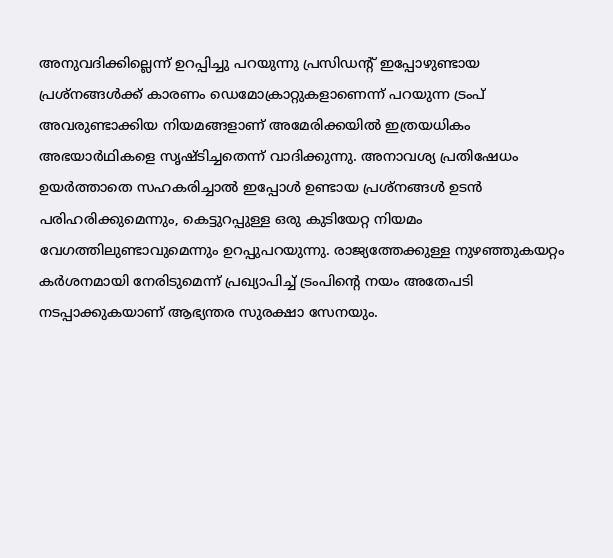അനുവദിക്കില്ലെന്ന് ഉറപ്പിച്ചു പറയുന്നു പ്രസിഡന്റ് ഇപ്പോഴുണ്ടായ പ്രശ്‌നങ്ങള്‍ക്ക് കാരണം ഡെമോക്രാറ്റുകളാണെന്ന് പറയുന്ന ട്രംപ് അവരുണ്ടാക്കിയ നിയമങ്ങളാണ് അമേരിക്കയില്‍ ഇത്രയധികം അഭയാര്‍ഥികളെ സൃഷ്ടിച്ചതെന്ന് വാദിക്കുന്നു. അനാവശ്യ പ്രതിഷേധം ഉയര്‍ത്താതെ സഹകരിച്ചാല്‍ ഇപ്പോള്‍ ഉണ്ടായ പ്രശ്‌നങ്ങള്‍ ഉടന്‍ പരിഹരിക്കുമെന്നും, കെട്ടുറപ്പുള്ള ഒരു കുടിയേറ്റ നിയമം വേഗത്തിലുണ്ടാവുമെന്നും ഉറപ്പുപറയുന്നു. രാജ്യത്തേക്കുള്ള നുഴഞ്ഞുകയറ്റം കര്‍ശനമായി നേരിടുമെന്ന് പ്രഖ്യാപിച്ച്‌ ട്രംപിന്റെ നയം അതേപടി നടപ്പാക്കുകയാണ് ആഭ്യന്തര സുരക്ഷാ സേനയും.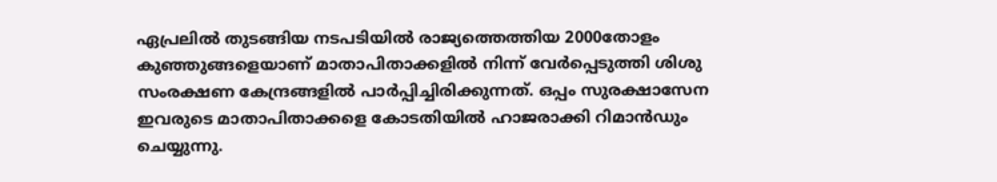ഏപ്രലില്‍ തുടങ്ങിയ നടപടിയില്‍ രാജ്യത്തെത്തിയ 2000തോളം കുഞ്ഞുങ്ങളെയാണ് മാതാപിതാക്കളില്‍ നിന്ന് വേര്‍പ്പെടുത്തി ശിശു സംരക്ഷണ കേന്ദ്രങ്ങളില്‍ പാര്‍പ്പിച്ചിരിക്കുന്നത്. ഒപ്പം സുരക്ഷാസേന ഇവരുടെ മാതാപിതാക്കളെ കോടതിയില്‍ ഹാജരാക്കി റിമാന്‍ഡും ചെയ്യുന്നു.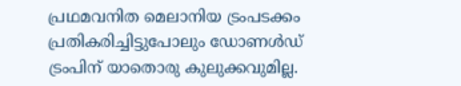പ്രഥമവനിത മെലാനിയ ട്രംപടക്കം പ്രതികരിച്ചിട്ടുപോലും ഡോണള്‍ഡ് ട്രംപിന് യാതൊരു കുലുക്കവുമില്ല.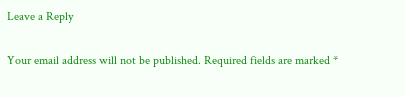Leave a Reply

Your email address will not be published. Required fields are marked *